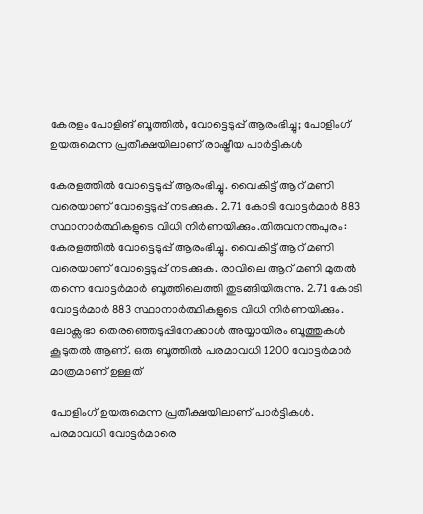കേരളം പോളിങ് ബൂത്തിൽ, വോട്ടെടുപ്പ് ആരംഭിച്ചു; പോളിംഗ് ഉയരുമെന്ന പ്രതീക്ഷയിലാണ് രാഷ്ട്രീയ പാർട്ടികൾ

കേരളത്തിൽ വോട്ടെടുപ്പ് ആരംഭിച്ചു. വൈകിട്ട് ആറ് മണി വരെയാണ് വോട്ടെടുപ്പ് നടക്കുക. 2.71 കോടി വോട്ടർമാർ 883 സ്ഥാനാർത്ഥികളുടെ വിധി നിർണയിക്കും.തിരുവനന്തപുരം: കേരളത്തിൽ വോട്ടെടുപ്പ് ആരംഭിച്ചു. വൈകിട്ട് ആറ് മണി വരെയാണ് വോട്ടെടുപ്പ് നടക്കുക. രാവിലെ ആറ് മണി മുതൽ തന്നെ വോട്ടർമാർ ബൂത്തിലെത്തി തുടങ്ങിയിരുന്നു. 2.71 കോടി വോട്ടർമാർ 883 സ്ഥാനാർത്ഥികളുടെ വിധി നിർണയിക്കും. ലോക്സഭാ തെരഞ്ഞെടുപ്പിനേക്കാൾ അയ്യായിരം ബൂത്തുകൾ കൂടുതൽ ആണ്. ഒരു ബൂത്തിൽ പരമാവധി 1200 വോട്ടർമാർ മാത്രമാണ് ഉള്ളത്

പോളിംഗ് ഉയരുമെന്ന പ്രതീക്ഷയിലാണ് പാർട്ടികൾ. പരമാവധി വോട്ടർമാരെ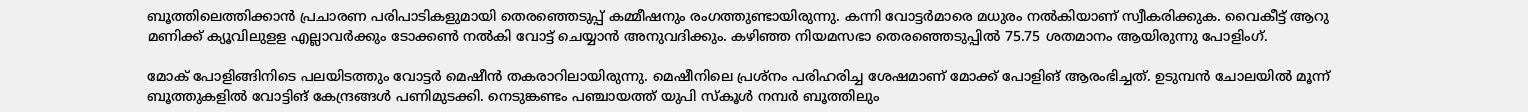ബൂത്തിലെത്തിക്കാൻ പ്രചാരണ പരിപാടികളുമായി തെരഞ്ഞെടുപ്പ് കമ്മീഷനും രംഗത്തുണ്ടായിരുന്നു. കന്നി വോട്ടർമാരെ മധുരം നൽകിയാണ് സ്വീകരിക്കുക. വൈകീട്ട് ആറു മണിക്ക് ക്യൂവിലുളള എല്ലാവർക്കും ടോക്കൺ നൽകി വോട്ട് ചെയ്യാൻ അനുവദിക്കും. കഴിഞ്ഞ നിയമസഭാ തെരഞ്ഞെടുപ്പിൽ 75.75 ശതമാനം ആയിരുന്നു പോളിംഗ്.

മോക് പോളിങ്ങിനിടെ പലയിടത്തും വോട്ടർ മെഷീൻ തകരാറിലായിരുന്നു. മെഷീനിലെ പ്രശ്നം പരിഹരിച്ച ശേഷമാണ് മോക്ക് പോളിങ് ആരംഭിച്ചത്. ഉടുമ്പൻ ചോലയിൽ മൂന്ന് ബൂത്തുകളിൽ വോട്ടിങ് കേന്ദ്രങ്ങൾ പണിമുടക്കി. നെടുങ്കണ്ടം പഞ്ചായത്ത് യുപി സ്കൂൾ നമ്പർ ബൂത്തിലും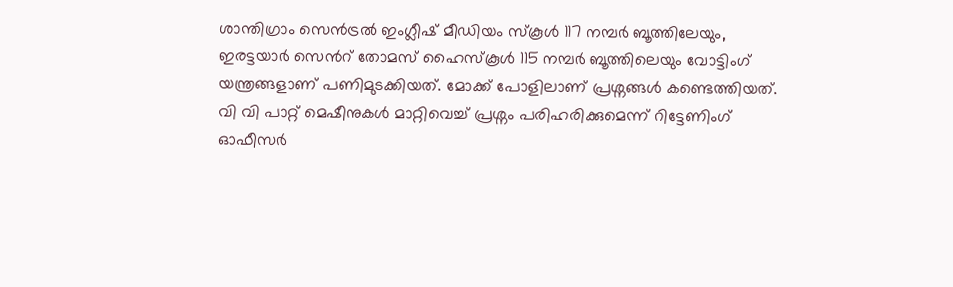ശാന്തിഗ്രാം സെൻട്രൽ ഇംഗ്ലീഷ് മീഡിയം സ്കൂൾ 117 നമ്പർ ബൂത്തിലേയും, ഇരട്ടയാർ സെൻറ് തോമസ് ഹൈസ്കൂൾ 115 നമ്പർ ബൂത്തിലെയും വോട്ടിംഗ് യന്ത്രങ്ങളാണ് പണിമുടക്കിയത്. മോക്ക് പോളിലാണ് പ്രശ്നങ്ങൾ കണ്ടെത്തിയത്. വി വി പാറ്റ് മെഷീനുകൾ മാറ്റിവെച്ച് പ്രശ്നം പരിഹരിക്കുമെന്ന് റിട്ടേണിംഗ് ഓഫീസർ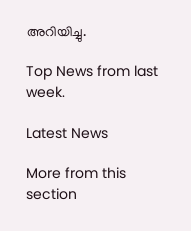അറിയിച്ചു.

Top News from last week.

Latest News

More from this section